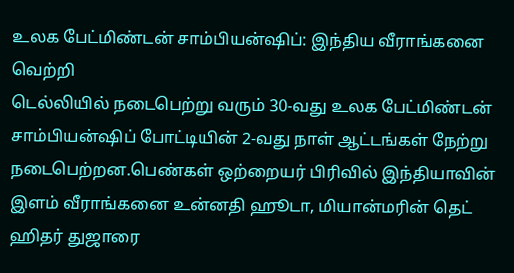உலக பேட்மிண்டன் சாம்பியன்ஷிப்: இந்திய வீராங்கனை வெற்றி
டெல்லியில் நடைபெற்று வரும் 30-வது உலக பேட்மிண்டன் சாம்பியன்ஷிப் போட்டியின் 2-வது நாள் ஆட்டங்கள் நேற்று நடைபெற்றன.பெண்கள் ஒற்றையர் பிரிவில் இந்தியாவின் இளம் வீராங்கனை உன்னதி ஹூடா, மியான்மரின் தெட் ஹிதர் துஜாரை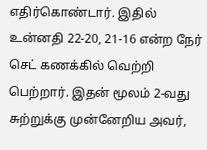எதிர்கொண்டார். இதில் உன்னதி 22-20, 21-16 என்ற நேர் செட் கணக்கில் வெற்றி பெற்றார். இதன் மூலம் 2-வது சுற்றுக்கு முன்னேறிய அவர்,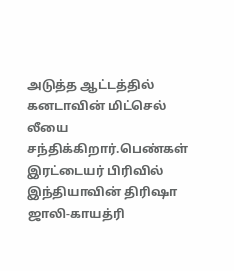அடுத்த ஆட்டத்தில் கனடாவின் மிட்செல் லீயை சந்திக்கிறார்.பெண்கள் இரட்டையர் பிரிவில் இந்தியாவின் திரிஷா ஜாலி-காயத்ரி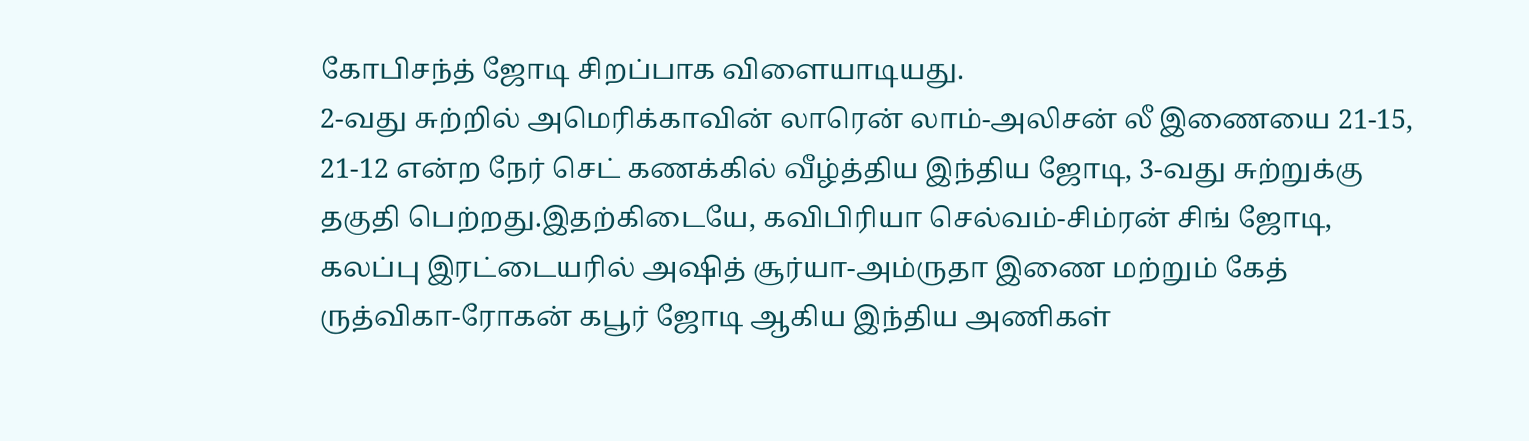கோபிசந்த் ஜோடி சிறப்பாக விளையாடியது.
2-வது சுற்றில் அமெரிக்காவின் லாரென் லாம்-அலிசன் லீ இணையை 21-15, 21-12 என்ற நேர் செட் கணக்கில் வீழ்த்திய இந்திய ஜோடி, 3-வது சுற்றுக்கு தகுதி பெற்றது.இதற்கிடையே, கவிபிரியா செல்வம்-சிம்ரன் சிங் ஜோடி, கலப்பு இரட்டையரில் அஷித் சூர்யா-அம்ருதா இணை மற்றும் கேத் ருத்விகா-ரோகன் கபூர் ஜோடி ஆகிய இந்திய அணிகள்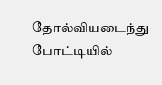தோல்வியடைந்து போட்டியில்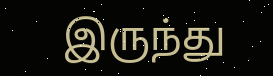இருந்து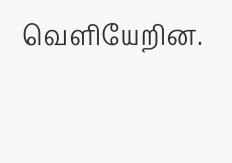வெளியேறின.